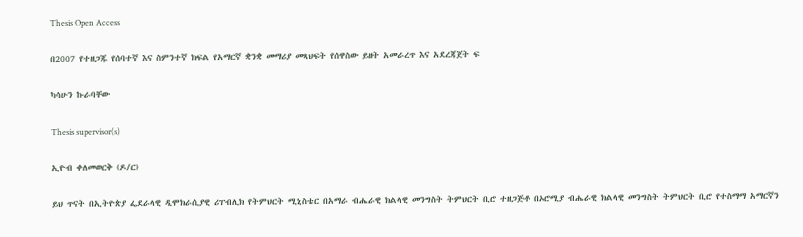Thesis Open Access

በ2007 የተዘጋጁ የሰባተኛ እና ስምንተኛ ክፍል የአማርኛ ቋንቋ መማሪያ መጻህፍት የሰዋስው ይዘት አመራረጥ እና አደረጃጀት ፍ

ካሳሁን ኩራባቸው

Thesis supervisor(s)

ኢዮብ ቀለመወርቅ (ዶ/ር)

ይህ ጥናት በኢትዮጵያ ፌደራላዊ ዲሞክራሲያዊ ሪፐብሊክ የትምህርት ሚኒስቴር በአማራ ብሔራዊ ክልላዊ መንግስት ትምህርት ቢሮ ተዘጋጅቶ በኦሮሚያ ብሔራዊ ክልላዊ መንግስት ትምህርት ቢሮ የተስማማ አማርኛን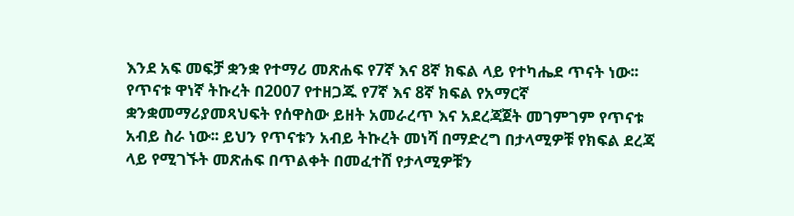እንደ አፍ መፍቻ ቋንቋ የተማሪ መጽሐፍ የ7ኛ እና 8ኛ ክፍል ላይ የተካሔደ ጥናት ነው፡፡ የጥናቱ ዋነኛ ትኩረት በ2007 የተዘጋጁ የ7ኛ እና 8ኛ ክፍል የአማርኛ ቋንቋመማሪያመጻህፍት የሰዋስው ይዘት አመራረጥ እና አደረጃጀት መገምገም የጥናቱ አብይ ስራ ነው፡፡ ይህን የጥናቱን አብይ ትኩረት መነሻ በማድረግ በታላሚዎቹ የክፍል ደረጃ ላይ የሚገኙት መጽሐፍ በጥልቀት በመፈተሸ የታላሚዎቹን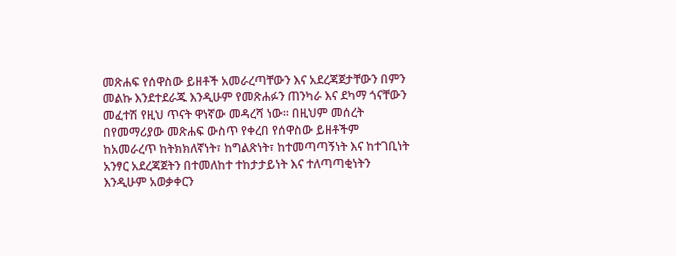መጽሐፍ የሰዋስው ይዘቶች አመራረጣቸውን እና አደረጃጀታቸውን በምን መልኩ እንደተደራጁ እንዲሁም የመጽሐፉን ጠንካራ እና ደካማ ጎናቸውን መፈተሽ የዚህ ጥናት ዋነኛው መዳረሻ ነው፡፡ በዚህም መሰረት በየመማሪያው መጽሐፍ ውስጥ የቀረበ የሰዋስው ይዘቶችም ከአመራረጥ ከትክክለኛነት፣ ከግልጽነት፣ ከተመጣጣኝነት እና ከተገቢነት አንፃር አደረጃጀትን በተመለከተ ተከታታይነት እና ተለጣጣቂነትን እንዲሁም አወቃቀርን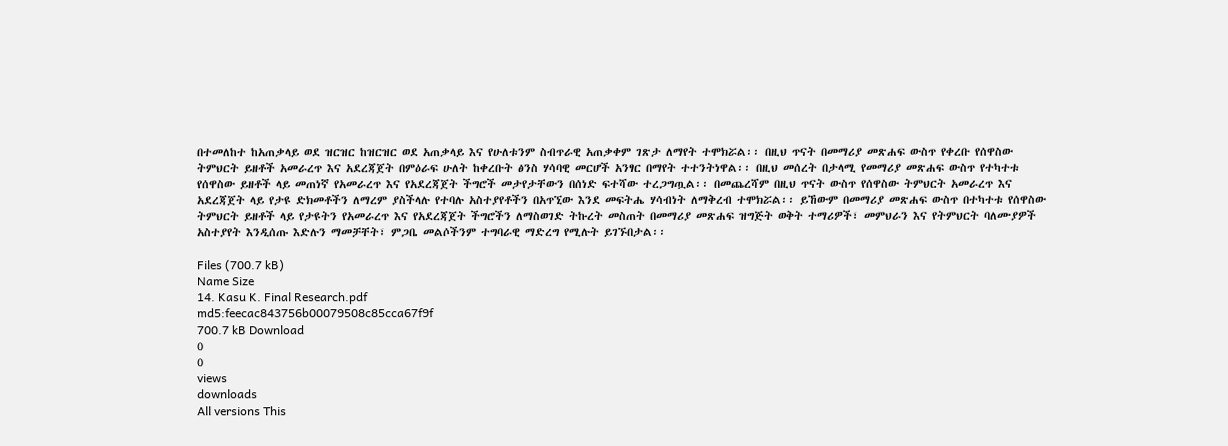በተመለከተ ከአጠቃላይ ወደ ዝርዝር ከዝርዝር ወደ አጠቃላይ እና የሁለቱንም ስብጥራዊ አጠቃቀም ገጽታ ለማየት ተሞክሯል፡፡ በዚህ ጥናት በመማሪያ መጽሐፍ ውስጥ የቀረቡ የሰዋስው ትምህርት ይዘቶች አመራረጥ እና አደረጃጀት በምዕራፍ ሁለት ከቀረቡት ፅንስ ሃሳባዊ መርሆች አንፃር በማየት ተተንትነዋል፡፡ በዚህ መሰረት በታላሚ የመማሪያ መጽሐፍ ውስጥ የተካተቱ የሰዋስው ይዘቶች ላይ መጠነኛ የአመራረጥ እና የአደረጃጀት ችግሮች መታየታቸውን በሰነድ ፍተሻው ተረጋግጧል፡፡ በመጨረሻም በዚህ ጥናት ውስጥ የሰዋስው ትምህርት አመራረጥ እና አደረጃጀት ላይ የታዩ ድክመቶችን ለማረም ያስችላሉ የተባሉ አስተያየቶችን በአጥኚው እንደ መፍትሔ ሃሳብነት ለማቅረብ ተሞክሯል፡፡ ይኸውም በመማሪያ መጽሐፍ ውስጥ በተካተቱ የሰዋስው ትምህርት ይዘቶች ላይ የታዩትን የአመራረጥ እና የአደረጃጀት ችግሮችን ለማስወገድ ትኩረት መስጠት በመማሪያ መጽሐፍ ዝግጅት ወቅት ተማሪዎች፣ መምህራን እና የትምህርት ባለሙያዎች አስተያየት እንዲሰጡ እድሉን ማመቻቸት፣ ምጋቤ መልሶችንም ተግባራዊ ማድረግ የሚሉት ይገኙበታል፡፡

Files (700.7 kB)
Name Size
14. Kasu K. Final Research.pdf
md5:feecac843756b00079508c85cca67f9f
700.7 kB Download
0
0
views
downloads
All versions This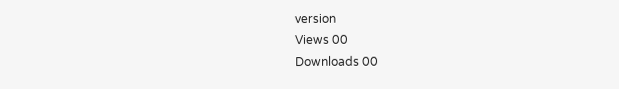version
Views 00
Downloads 00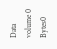Data volume 0 Bytes0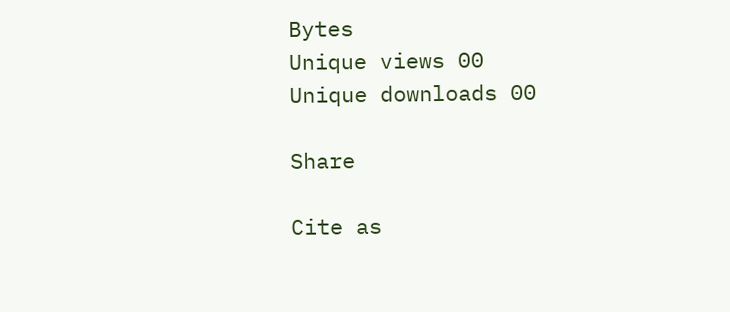Bytes
Unique views 00
Unique downloads 00

Share

Cite as